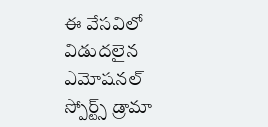ఈ వేసవిలో విడుదలైన ఎమోషనల్ స్పోర్ట్స్ డ్రామా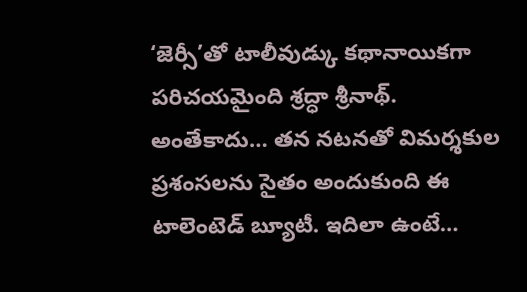‘జెర్సీ’తో టాలీవుడ్కు కథానాయికగా పరిచయమైంది శ్రద్ధా శ్రీనాథ్. అంతేకాదు… తన నటనతో విమర్శకుల ప్రశంసలను సైతం అందుకుంది ఈ టాలెంటెడ్ బ్యూటీ. ఇదిలా ఉంటే…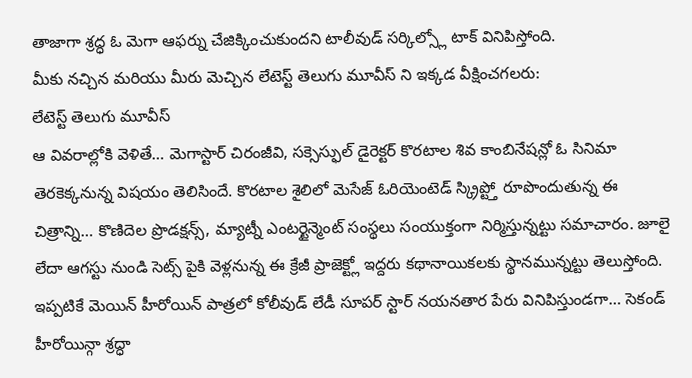తాజాగా శ్రద్ధ ఓ మెగా ఆఫర్ను చేజిక్కించుకుందని టాలీవుడ్ సర్కిల్స్లో టాక్ వినిపిస్తోంది.
మీకు నచ్చిన మరియు మీరు మెచ్చిన లేటెస్ట్ తెలుగు మూవీస్ ని ఇక్కడ వీక్షించగలరు:
లేటెస్ట్ తెలుగు మూవీస్
ఆ వివరాల్లోకి వెళితే… మెగాస్టార్ చిరంజీవి, సక్సెస్ఫుల్ డైరెక్టర్ కొరటాల శివ కాంబినేషన్లో ఓ సినిమా తెరకెక్కనున్న విషయం తెలిసిందే. కొరటాల శైలిలో మెసేజ్ ఓరియెంటెడ్ స్క్రిప్ట్తో రూపొందుతున్న ఈ చిత్రాన్ని… కొణిదెల ప్రొడక్షన్స్, మ్యాట్నీ ఎంటర్టైన్మెంట్ సంస్థలు సంయుక్తంగా నిర్మిస్తున్నట్టు సమాచారం. జూలై లేదా ఆగస్టు నుండి సెట్స్ పైకి వెళ్లనున్న ఈ క్రేజీ ప్రాజెక్ట్లో ఇద్దరు కథానాయికలకు స్థానమున్నట్టు తెలుస్తోంది. ఇప్పటికే మెయిన్ హీరోయిన్ పాత్రలో కోలీవుడ్ లేడీ సూపర్ స్టార్ నయనతార పేరు వినిపిస్తుండగా… సెకండ్ హీరోయిన్గా శ్రద్ధా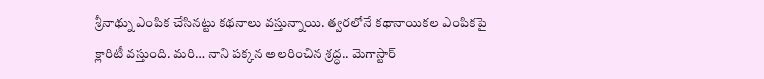శ్రీనాథ్ను ఎంపిక చేసినట్టు కథనాలు వస్తున్నాయి. త్వరలోనే కథానాయికల ఎంపికపై క్లారిటీ వస్తుంది. మరి… నాని పక్కన అలరించిన శ్రద్ధ.. మెగాస్టార్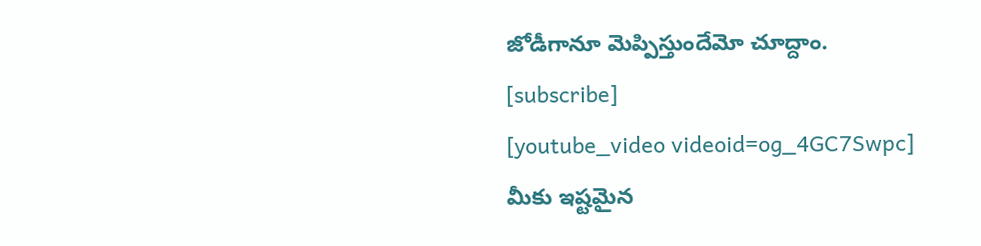జోడీగానూ మెప్పిస్తుందేమో చూద్దాం.
[subscribe]
[youtube_video videoid=og_4GC7Swpc]
మీకు ఇష్టమైన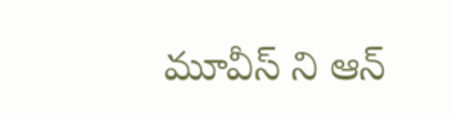మూవీస్ ని ఆన్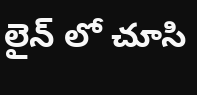లైన్ లో చూసి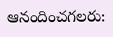ఆనందించగలరు: